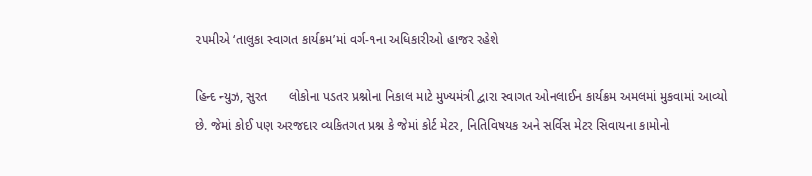૨૫મીએ ‘તાલુકા સ્વાગત કાર્યક્રમ’માં વર્ગ-૧ના અધિકારીઓ હાજર રહેશે

હિન્દ ન્યુઝ, સુરત      લોકોના પડતર પ્રશ્નોના નિકાલ માટે મુખ્યમંત્રી દ્વારા સ્વાગત ઓનલાઈન કાર્યક્રમ અમલમાં મુકવામાં આવ્યો છે. જેમાં કોઈ પણ અરજદાર વ્યકિતગત પ્રશ્ન કે જેમાં કોર્ટ મેટર, નિતિવિષયક અને સર્વિસ મેટર સિવાયના કામોનો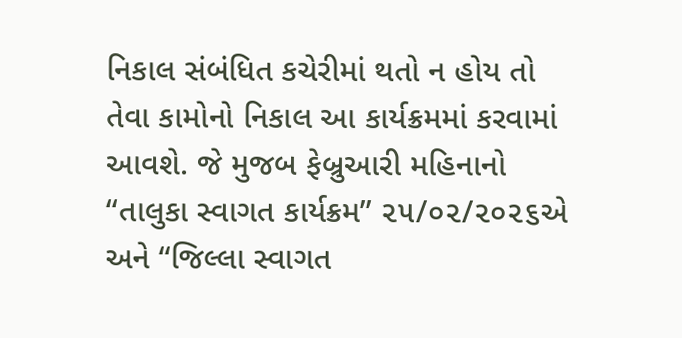નિકાલ સંબંધિત કચેરીમાં થતો ન હોય તો તેવા કામોનો નિકાલ આ કાર્યક્રમમાં કરવામાં આવશે. જે મુજબ ફેબ્રુઆરી મહિનાનો ‘‘તાલુકા સ્વાગત કાર્યક્રમ’’ ૨૫/૦૨/૨૦૨૬એ અને ‘‘જિલ્લા સ્વાગત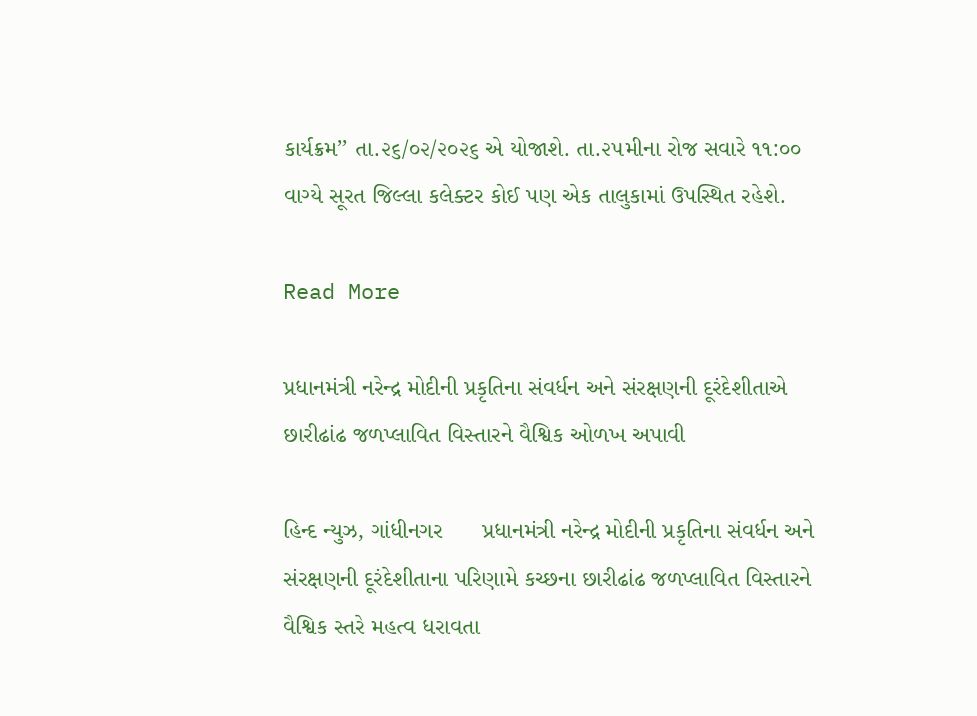કાર્યક્રમ’’ તા.૨૬/૦૨/૨૦૨૬ એ યોજાશે. તા.૨૫મીના રોજ સવારે ૧૧:૦૦ વાગ્યે સૂરત જિલ્લા કલેક્ટર કોઈ પણ એક તાલુકામાં ઉપસ્થિત રહેશે.

Read More

પ્રધાનમંત્રી નરેન્દ્ર મોદીની પ્રકૃતિના સંવર્ધન અને સંરક્ષણની દૂરંદેશીતાએ છારીઢાંઢ જળપ્લાવિત વિસ્તારને વૈશ્વિક ઓળખ અપાવી

હિન્દ ન્યુઝ, ગાંધીનગર      પ્રધાનમંત્રી નરેન્દ્ર મોદીની પ્રકૃતિના સંવર્ધન અને સંરક્ષણની દૂરંદેશીતાના પરિણામે કચ્છના છારીઢાંઢ જળપ્લાવિત વિસ્તારને વૈશ્વિક સ્તરે મહત્વ ધરાવતા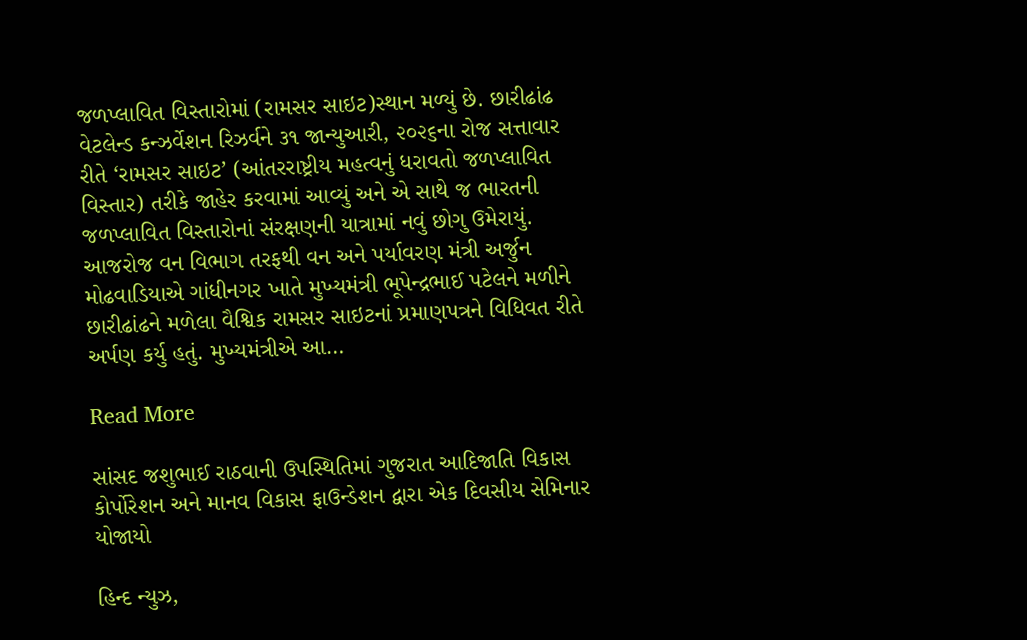જળપ્લાવિત વિસ્તારોમાં (રામસર સાઇટ)સ્થાન મળ્યું છે. છારીઢાંઢ વેટલેન્ડ કન્ઝર્વેશન રિઝર્વને ૩૧ જાન્યુઆરી, ૨૦૨૬ના રોજ સત્તાવાર રીતે ‘રામસર સાઇટ’ (આંતરરાષ્ટ્રીય મહત્વનું ધરાવતો જળપ્લાવિત વિસ્તાર) તરીકે જાહેર કરવામાં આવ્યું અને એ સાથે જ ભારતની જળપ્લાવિત વિસ્તારોનાં સંરક્ષણની યાત્રામાં નવું છોગુ ઉમેરાયું.  આજરોજ વન વિભાગ તરફથી વન અને પર્યાવરણ મંત્રી અર્જુન મોઢવાડિયાએ ગાંધીનગર ખાતે મુખ્યમંત્રી ભૂપેન્દ્રભાઈ પટેલને મળીને છારીઢાંઢને મળેલા વૈશ્વિક રામસર સાઇટનાં પ્રમાણપત્રને વિધિવત રીતે અર્પણ કર્યુ હતું. મુખ્યમંત્રીએ આ…

Read More

સાંસદ જશુભાઈ રાઠવાની ઉપસ્થિતિમાં ગુજરાત આદિજાતિ વિકાસ કોર્પોરેશન અને માનવ વિકાસ ફાઉન્ડેશન દ્વારા એક દિવસીય સેમિનાર યોજાયો

હિન્દ ન્યુઝ,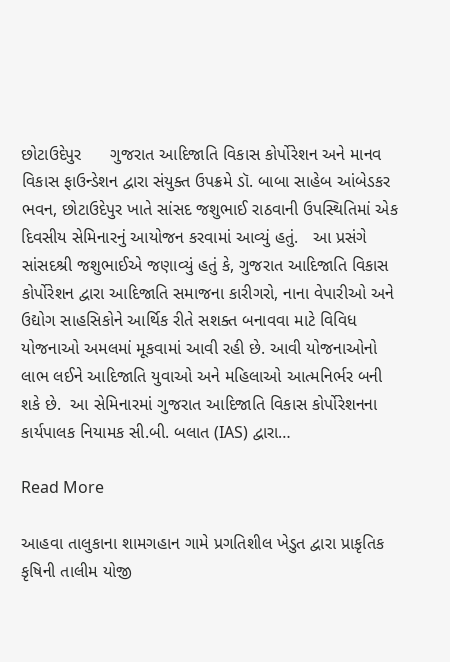છોટાઉદેપુર      ગુજરાત આદિજાતિ વિકાસ કોર્પોરેશન અને માનવ વિકાસ ફાઉન્ડેશન દ્વારા સંયુક્ત ઉપક્રમે ડૉ. બાબા સાહેબ આંબેડકર ભવન, છોટાઉદેપુર ખાતે સાંસદ જશુભાઈ રાઠવાની ઉપસ્થિતિમાં એક દિવસીય સેમિનારનું આયોજન કરવામાં આવ્યું હતું.   આ પ્રસંગે સાંસદશ્રી જશુભાઈએ જણાવ્યું હતું કે, ગુજરાત આદિજાતિ વિકાસ કોર્પોરેશન દ્વારા આદિજાતિ સમાજના કારીગરો, નાના વેપારીઓ અને ઉદ્યોગ સાહસિકોને આર્થિક રીતે સશક્ત બનાવવા માટે વિવિધ યોજનાઓ અમલમાં મૂકવામાં આવી રહી છે. આવી યોજનાઓનો લાભ લઈને આદિજાતિ યુવાઓ અને મહિલાઓ આત્મનિર્ભર બની શકે છે.  આ સેમિનારમાં ગુજરાત આદિજાતિ વિકાસ કોર્પોરેશનના કાર્યપાલક નિયામક સી.બી. બલાત (IAS) દ્વારા…

Read More

આહવા તાલુકાના શામગહાન ગામે પ્રગતિશીલ ખેડુત દ્વારા પ્રાકૃતિક કૃષિની તાલીમ યોજી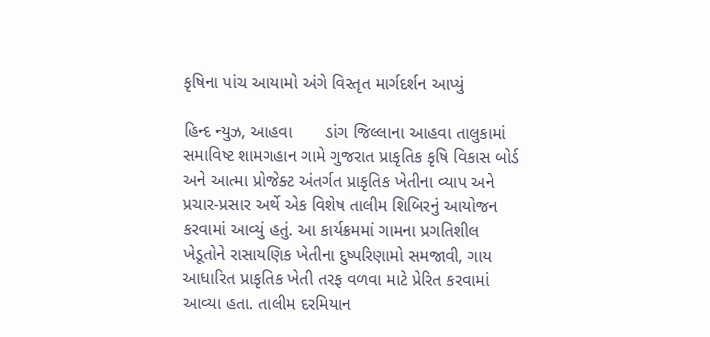કૃષિના પાંચ આયામો અંગે વિસ્તૃત માર્ગદર્શન આપ્યું

હિન્દ ન્યુઝ, આહવા       ડાંગ જિલ્લાના આહવા તાલુકામાં સમાવિષ્ટ શામગહાન ગામે ગુજરાત પ્રાકૃતિક કૃષિ વિકાસ બોર્ડ અને આત્મા પ્રોજેક્ટ અંતર્ગત પ્રાકૃતિક ખેતીના વ્યાપ અને પ્રચાર-પ્રસાર અર્થે એક વિશેષ તાલીમ શિબિરનું આયોજન કરવામાં આવ્યું હતું. આ કાર્યક્રમમાં ગામના પ્રગતિશીલ ખેડૂતોને રાસાયણિક ખેતીના દુષ્પરિણામો સમજાવી, ગાય આધારિત પ્રાકૃતિક ખેતી તરફ વળવા માટે પ્રેરિત કરવામાં આવ્યા હતા. તાલીમ દરમિયાન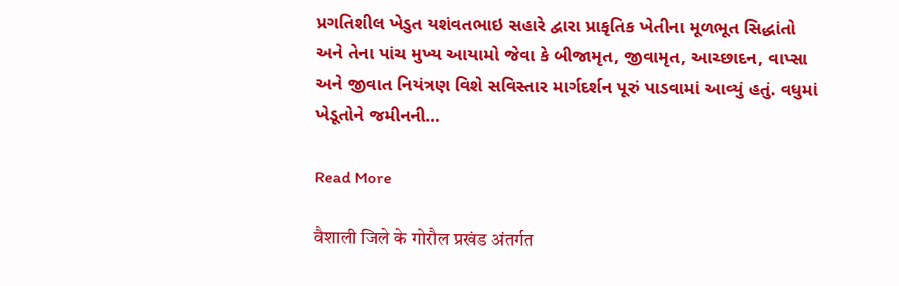પ્રગતિશીલ ખેડુત યશંવતભાઇ સહારે દ્વારા પ્રાકૃતિક ખેતીના મૂળભૂત સિદ્ધાંતો અને તેના પાંચ મુખ્ય આયામો જેવા કે બીજામૃત, જીવામૃત, આચ્છાદન, વાપ્સા અને જીવાત નિયંત્રણ વિશે સવિસ્તાર માર્ગદર્શન પૂરું પાડવામાં આવ્યું હતું. વધુમાં ખેડૂતોને જમીનની…

Read More

वैशाली जिले के गोरौल प्रखंड अंतर्गत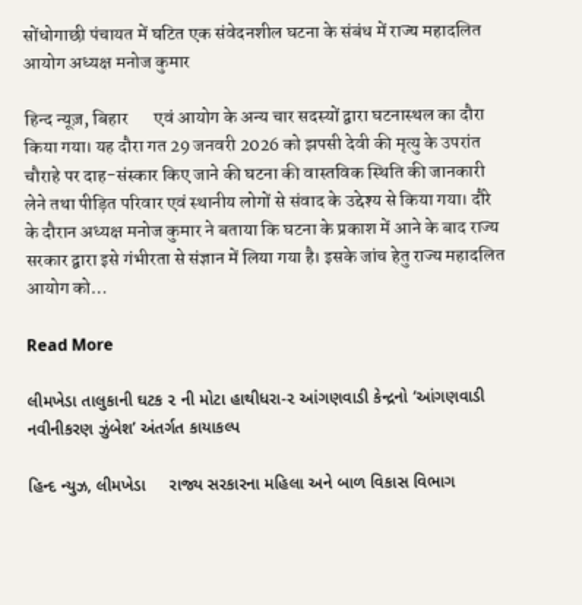सोंधोगाछी पंचायत में घटित एक संवेदनशील घटना के संबंध में राज्य महादलित आयोग अध्यक्ष मनोज कुमार

हिन्द न्यूज़, बिहार       एवं आयोग के अन्य चार सदस्यों द्वारा घटनास्थल का दौरा किया गया। यह दौरा गत 29 जनवरी 2026 को झपसी देवी की मृत्यु के उपरांत चौराहे पर दाह-संस्कार किए जाने की घटना की वास्तविक स्थिति की जानकारी लेने तथा पीड़ित परिवार एवं स्थानीय लोगों से संवाद के उद्देश्य से किया गया। दौरे के दौरान अध्यक्ष मनोज कुमार ने बताया कि घटना के प्रकाश में आने के बाद राज्य सरकार द्वारा इसे गंभीरता से संज्ञान में लिया गया है। इसके जांच हेतु राज्य महादलित आयोग को…

Read More

લીમખેડા તાલુકાની ઘટક ૨ ની મોટા હાથીધરા-૨ આંગણવાડી કેન્દ્રનો ‘આંગણવાડી નવીનીકરણ ઝુંબેશ’ અંતર્ગત કાયાકલ્પ

હિન્દ ન્યુઝ, લીમખેડા     રાજ્ય સરકારના મહિલા અને બાળ વિકાસ વિભાગ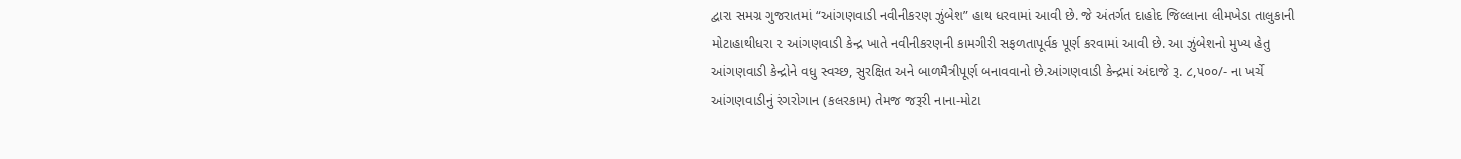દ્વારા સમગ્ર ગુજરાતમાં “આંગણવાડી નવીનીકરણ ઝુંબેશ” હાથ ધરવામાં આવી છે. જે અંતર્ગત દાહોદ જિલ્લાના લીમખેડા તાલુકાની મોટાહાથીધરા ૨ આંગણવાડી કેન્દ્ર ખાતે નવીનીકરણની કામગીરી સફળતાપૂર્વક પૂર્ણ કરવામાં આવી છે. આ ઝુંબેશનો મુખ્ય હેતુ આંગણવાડી કેન્દ્રોને વધુ સ્વચ્છ, સુરક્ષિત અને બાળમૈત્રીપૂર્ણ બનાવવાનો છે.આંગણવાડી કેન્દ્રમાં અંદાજે રૂ. ૮,૫૦૦/- ના ખર્ચે આંગણવાડીનું રંગરોગાન (કલરકામ) તેમજ જરૂરી નાના-મોટા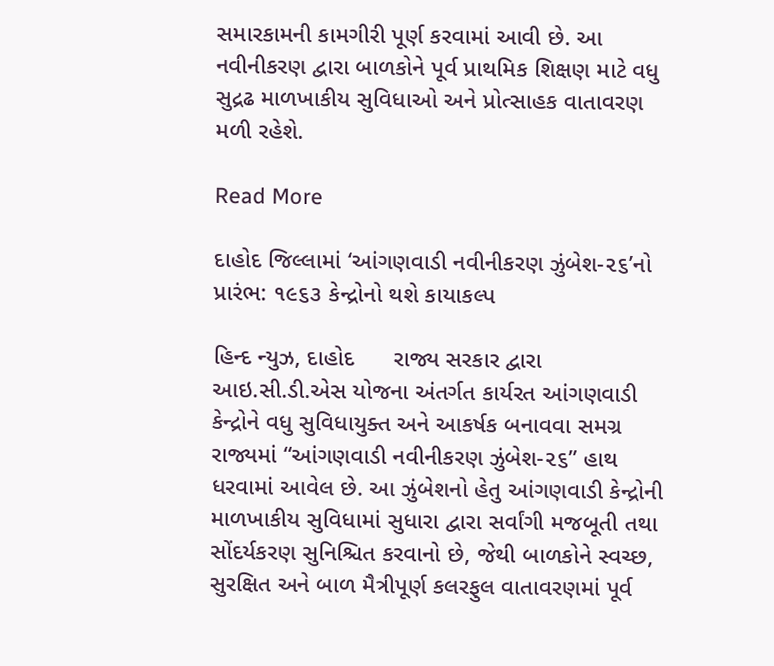સમારકામની કામગીરી પૂર્ણ કરવામાં આવી છે. આ નવીનીકરણ દ્વારા બાળકોને પૂર્વ પ્રાથમિક શિક્ષણ માટે વધુ સુદ્રઢ માળખાકીય સુવિધાઓ અને પ્રોત્સાહક વાતાવરણ મળી રહેશે.

Read More

દાહોદ જિલ્લામાં ‘આંગણવાડી નવીનીકરણ ઝુંબેશ-૨૬’નો પ્રારંભ: ૧૯૬૩ કેન્દ્રોનો થશે કાયાકલ્પ

હિન્દ ન્યુઝ, દાહોદ      રાજ્ય સરકાર દ્વારા આઇ.સી.ડી.એસ યોજના અંતર્ગત કાર્યરત આંગણવાડી કેન્દ્રોને વધુ સુવિધાયુક્ત અને આકર્ષક બનાવવા સમગ્ર રાજ્યમાં “આંગણવાડી નવીનીકરણ ઝુંબેશ-૨૬” હાથ ધરવામાં આવેલ છે. આ ઝુંબેશનો હેતુ આંગણવાડી કેન્દ્રોની માળખાકીય સુવિધામાં સુધારા દ્વારા સર્વાંગી મજબૂતી તથા સોંદર્યકરણ સુનિશ્ચિત કરવાનો છે, જેથી બાળકોને સ્વચ્છ, સુરક્ષિત અને બાળ મૈત્રીપૂર્ણ કલરફુલ વાતાવરણમાં પૂર્વ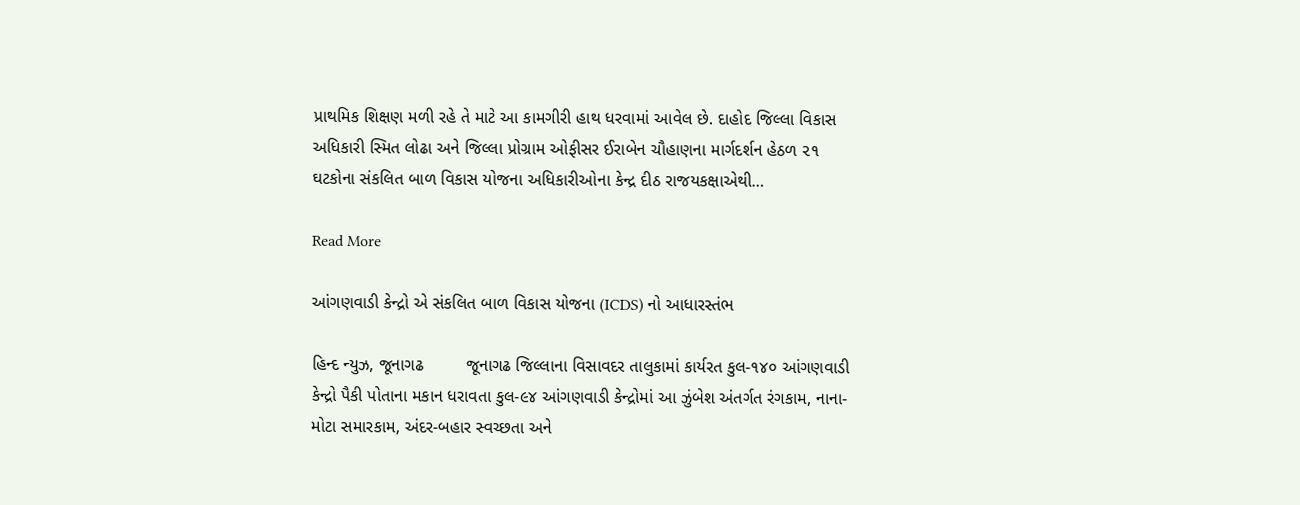પ્રાથમિક શિક્ષણ મળી રહે તે માટે આ કામગીરી હાથ ધરવામાં આવેલ છે. દાહોદ જિલ્લા વિકાસ અધિકારી સ્મિત લોઢા અને જિલ્લા પ્રોગ્રામ ઓફીસર ઈરાબેન ચૌહાણના માર્ગદર્શન હેઠળ ૨૧ ઘટકોના સંકલિત બાળ વિકાસ યોજના અધિકારીઓના કેન્દ્ર દીઠ રાજયકક્ષાએથી…

Read More

આંગણવાડી કેન્દ્રો એ સંકલિત બાળ વિકાસ યોજના (ICDS) નો આધારસ્તંભ

હિન્દ ન્યુઝ, જૂનાગઢ         જૂનાગઢ જિલ્લાના વિસાવદર તાલુકામાં કાર્યરત કુલ-૧૪૦ આંગણવાડી કેન્દ્રો પૈકી પોતાના મકાન ધરાવતા કુલ-૯૪ આંગણવાડી કેન્દ્રોમાં આ ઝુંબેશ અંતર્ગત રંગકામ, નાના-મોટા સમારકામ, અંદર-બહાર સ્વચ્છતા અને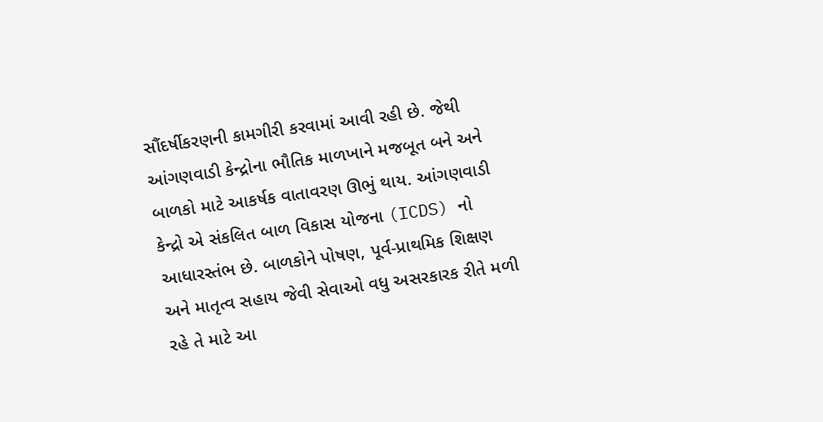સૌંદર્ષીકરણની કામગીરી કરવામાં આવી રહી છે. જેથી આંગણવાડી કેન્દ્રોના ભૌતિક માળખાને મજબૂત બને અને બાળકો માટે આકર્ષક વાતાવરણ ઊભું થાય. આંગણવાડી કેન્દ્રો એ સંકલિત બાળ વિકાસ યોજના (ICDS) નો આધારસ્તંભ છે. બાળકોને પોષણ, પૂર્વ-પ્રાથમિક શિક્ષણ અને માતૃત્વ સહાય જેવી સેવાઓ વધુ અસરકારક રીતે મળી રહે તે માટે આ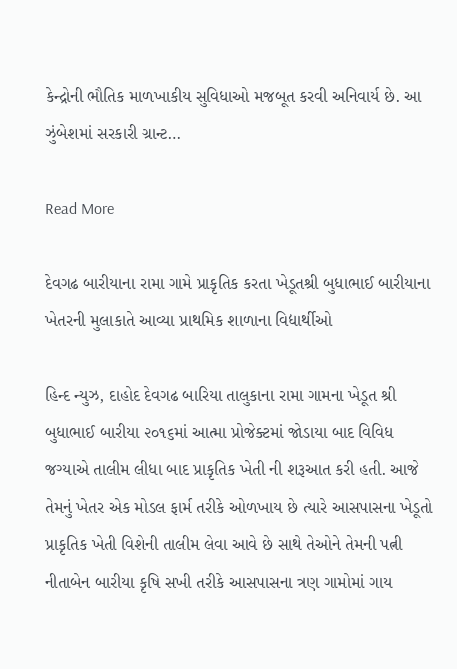કેન્દ્રોની ભૌતિક માળખાકીય સુવિધાઓ મજબૂત કરવી અનિવાર્ય છે. આ ઝુંબેશમાં સરકારી ગ્રાન્ટ…

Read More

દેવગઢ બારીયાના રામા ગામે પ્રાકૃતિક કરતા ખેડૂતશ્રી બુધાભાઈ બારીયાના ખેતરની મુલાકાતે આવ્યા પ્રાથમિક શાળાના વિદ્યાર્થીઓ

હિન્દ ન્યુઝ, દાહોદ દેવગઢ બારિયા તાલુકાના રામા ગામના ખેડૂત શ્રી બુધાભાઈ બારીયા ૨૦૧૬માં આત્મા પ્રોજેક્ટમાં જોડાયા બાદ વિવિધ જગ્યાએ તાલીમ લીધા બાદ પ્રાકૃતિક ખેતી ની શરૂઆત કરી હતી. આજે તેમનું ખેતર એક મોડલ ફાર્મ તરીકે ઓળખાય છે ત્યારે આસપાસના ખેડૂતો પ્રાકૃતિક ખેતી વિશેની તાલીમ લેવા આવે છે સાથે તેઓને તેમની પત્ની નીતાબેન બારીયા કૃષિ સખી તરીકે આસપાસના ત્રણ ગામોમાં ગાય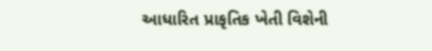આધારિત પ્રાકૃતિક ખેતી વિશેની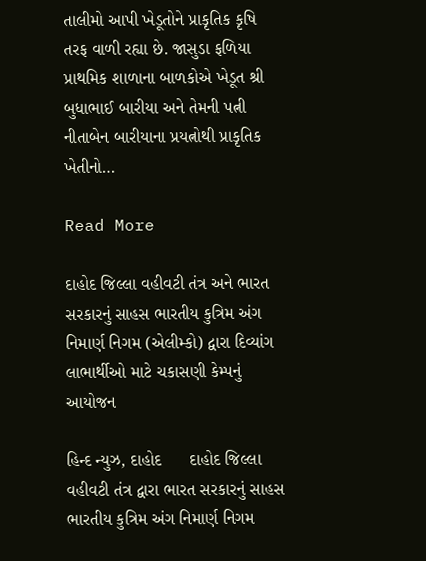તાલીમો આપી ખેડૂતોને પ્રાકૃતિક કૃષિ તરફ વાળી રહ્યા છે. જાસુડા ફળિયા પ્રાથમિક શાળાના બાળકોએ ખેડૂત શ્રી બુધાભાઈ બારીયા અને તેમની પત્ની નીતાબેન બારીયાના પ્રયત્નોથી પ્રાકૃતિક ખેતીનો…

Read More

દાહોદ જિલ્લા વહીવટી તંત્ર અને ભારત સરકારનું સાહસ ભારતીય કુત્રિમ અંગ નિમાર્ણ નિગમ (એલીમ્કો) દ્વારા દિવ્યાંગ લાભાર્થીઓ માટે ચકાસણી કેમ્પનું આયોજન

હિન્દ ન્યુઝ, દાહોદ      દાહોદ જિલ્લા વહીવટી તંત્ર દ્વારા ભારત સરકારનું સાહસ ભારતીય કુત્રિમ અંગ નિમાર્ણ નિગમ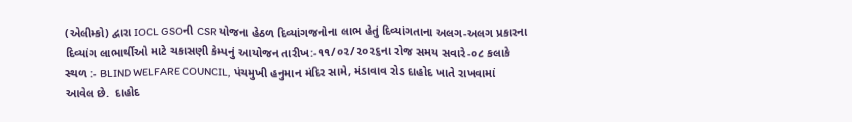(એલીમ્કો) દ્વારા IOCL GSOની CSR યોજના હેઠળ દિવ્યાંગજનોના લાભ હેતું દિવ્યાંગતાના અલગ-અલગ પ્રકારના દિવ્યાંગ લાભાર્થીઓ માટે ચકાસણી કેમ્પનું આયોજન તારીખ:-૧૧/૦૨/૨૦૨૬ના રોજ સમય સવારે-૦૮ કલાકે સ્થળ :- BLIND WELFARE COUNCIL, પંચમુખી હનુમાન મંદિર સામે, મંડાવાવ રોડ દાહોદ ખાતે રાખવામાં આવેલ છે.  દાહોદ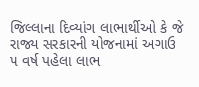જિલ્લાના દિવ્યાંગ લાભાર્થીઓ કે જે રાજ્ય સરકારની યોજનામાં અગાઉ ૫ વર્ષ પહેલા લાભ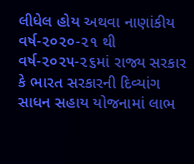લીધેલ હોય અથવા નાણાંકીય વર્ષ-૨૦૨૦-૨૧ થી વર્ષ-૨૦૨૫-૨૬માં રાજ્ય સરકાર કે ભારત સરકારની દિવ્યાંગ સાધન સહાય યોજનામાં લાભ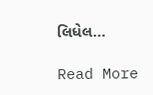લિધેલ…

Read More